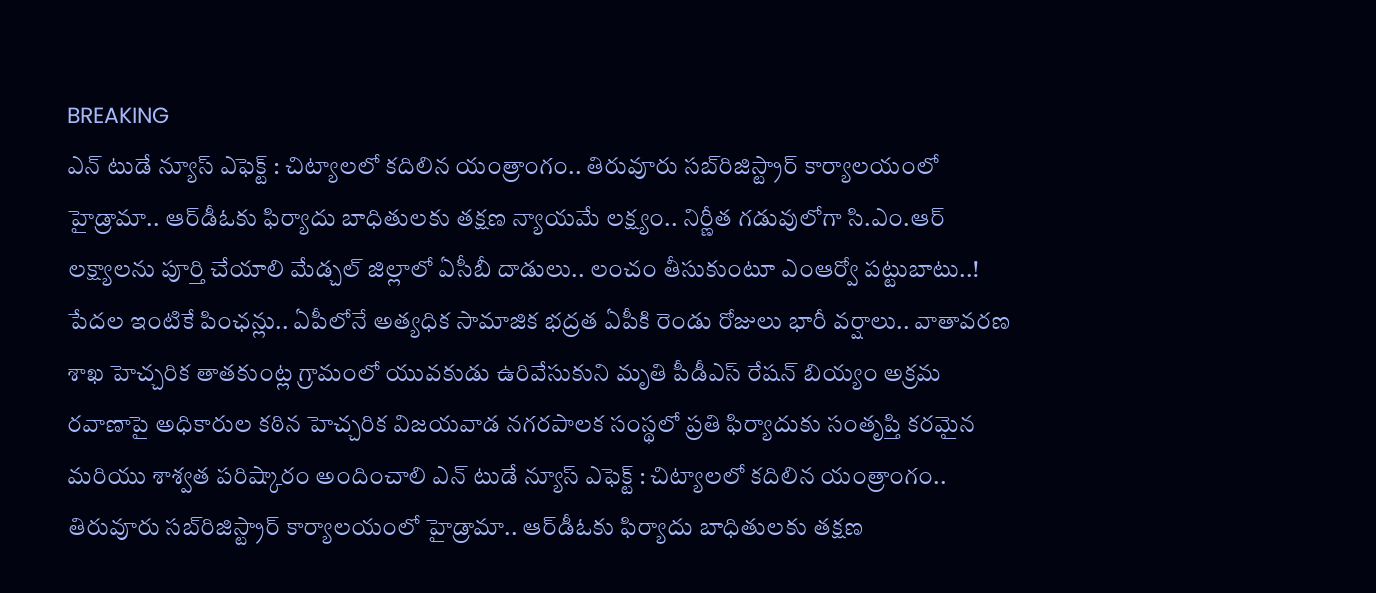BREAKING
ఎన్ టుడే న్యూస్ ఎఫెక్ట్ : చిట్యాలలో కదిలిన యంత్రాంగం.. తిరువూరు సబ్‌రిజిస్ట్రార్ కార్యాలయంలో హైడ్రామా.. ఆర్‌డీఓకు ఫిర్యాదు బాధితులకు తక్షణ న్యాయమే లక్ష్యం.. నిర్ణీత గడువులోగా సి.ఎం.ఆర్ లక్ష్యాలను పూర్తి చేయాలి మేడ్చల్ జిల్లాలో ఏసీబీ దాడులు.. లంచం తీసుకుంటూ ఎంఆర్వో పట్టుబాటు..! పేదల ఇంటికే పింఛన్లు.. ఏపీలోనే అత్యధిక సామాజిక భద్రత ఏపీకి రెండు రోజులు భారీ వర్షాలు.. వాతావరణ శాఖ హెచ్చరిక తాతకుంట్ల గ్రామంలో యువకుడు ఉరివేసుకుని మృతి పీడీఎస్ రేషన్ బియ్యం అక్రమ రవాణాపై అధికారుల కఠిన హెచ్చరిక విజయవాడ నగరపాలక సంస్థలో ప్రతి ఫిర్యాదుకు సంతృప్తి కరమైన మరియు శాశ్వత పరిష్కారం అందించాలి ఎన్ టుడే న్యూస్ ఎఫెక్ట్ : చిట్యాలలో కదిలిన యంత్రాంగం.. తిరువూరు సబ్‌రిజిస్ట్రార్ కార్యాలయంలో హైడ్రామా.. ఆర్‌డీఓకు ఫిర్యాదు బాధితులకు తక్షణ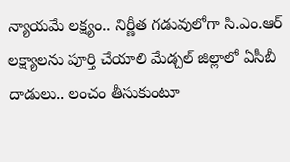న్యాయమే లక్ష్యం.. నిర్ణీత గడువులోగా సి.ఎం.ఆర్ లక్ష్యాలను పూర్తి చేయాలి మేడ్చల్ జిల్లాలో ఏసీబీ దాడులు.. లంచం తీసుకుంటూ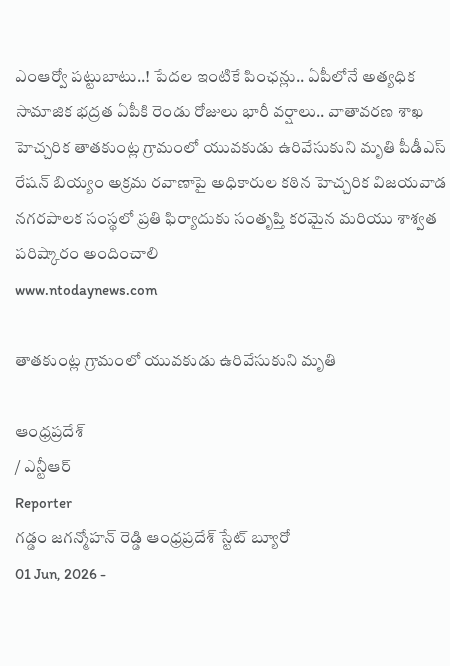ఎంఆర్వో పట్టుబాటు..! పేదల ఇంటికే పింఛన్లు.. ఏపీలోనే అత్యధిక సామాజిక భద్రత ఏపీకి రెండు రోజులు భారీ వర్షాలు.. వాతావరణ శాఖ హెచ్చరిక తాతకుంట్ల గ్రామంలో యువకుడు ఉరివేసుకుని మృతి పీడీఎస్ రేషన్ బియ్యం అక్రమ రవాణాపై అధికారుల కఠిన హెచ్చరిక విజయవాడ నగరపాలక సంస్థలో ప్రతి ఫిర్యాదుకు సంతృప్తి కరమైన మరియు శాశ్వత పరిష్కారం అందించాలి
www.ntodaynews.com

తాతకుంట్ల గ్రామంలో యువకుడు ఉరివేసుకుని మృతి

ఆంధ్రప్రదేశ్
/ ఎన్టీఆర్
Reporter
గడ్డం జగన్మోహన్ రెడ్డి ఆంధ్రప్రదేశ్ స్టేట్ బ్యూరో
01 Jun, 2026 -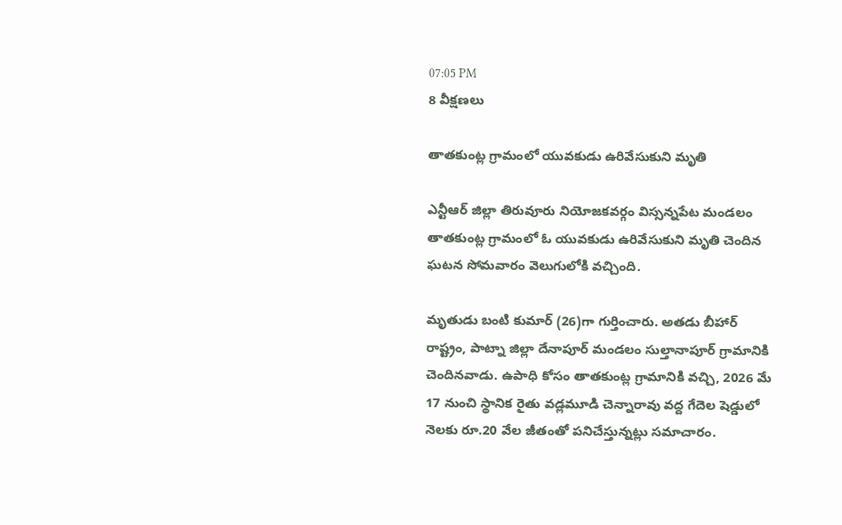07:05 PM
8 వీక్షణలు

తాతకుంట్ల గ్రామంలో యువకుడు ఉరివేసుకుని మృతి

ఎన్టీఆర్ జిల్లా తిరువూరు నియోజకవర్గం విస్సన్నపేట మండలం తాతకుంట్ల గ్రామంలో ఓ యువకుడు ఉరివేసుకుని మృతి చెందిన ఘటన సోమవారం వెలుగులోకి వచ్చింది.

మృతుడు బంటి కుమార్ (26)గా గుర్తించారు. అతడు బీహార్ రాష్ట్రం, పాట్నా జిల్లా దేనాపూర్ మండలం సుల్తానాపూర్ గ్రామానికి చెందినవాడు. ఉపాధి కోసం తాతకుంట్ల గ్రామానికి వచ్చి, 2026 మే 17 నుంచి స్థానిక రైతు వడ్లమూడి చెన్నారావు వద్ద గేదెల షెడ్డులో నెలకు రూ.20 వేల జీతంతో పనిచేస్తున్నట్లు సమాచారం.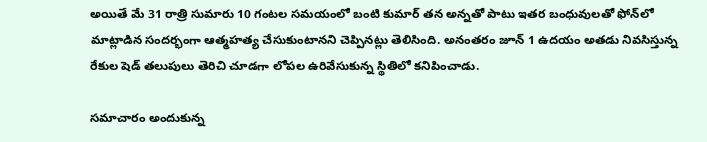అయితే మే 31 రాత్రి సుమారు 10 గంటల సమయంలో బంటి కుమార్ తన అన్నతో పాటు ఇతర బంధువులతో ఫోన్‌లో మాట్లాడిన సందర్భంగా ఆత్మహత్య చేసుకుంటానని చెప్పినట్లు తెలిసింది. అనంతరం జూన్ 1 ఉదయం అతడు నివసిస్తున్న రేకుల షెడ్ తలుపులు తెరిచి చూడగా లోపల ఉరివేసుకున్న స్థితిలో కనిపించాడు.

సమాచారం అందుకున్న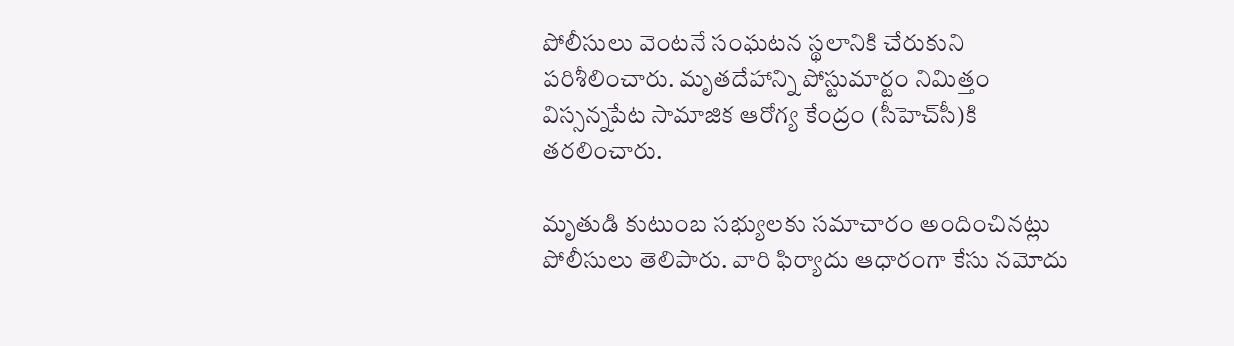పోలీసులు వెంటనే సంఘటన స్థలానికి చేరుకుని పరిశీలించారు. మృతదేహాన్ని పోస్టుమార్టం నిమిత్తం విస్సన్నపేట సామాజిక ఆరోగ్య కేంద్రం (సీహెచ్‌సీ)కి తరలించారు.

మృతుడి కుటుంబ సభ్యులకు సమాచారం అందించినట్లు పోలీసులు తెలిపారు. వారి ఫిర్యాదు ఆధారంగా కేసు నమోదు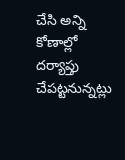చేసి అన్ని కోణాల్లో దర్యాప్తు చేపట్టనున్నట్లు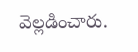వెల్లడించారు.